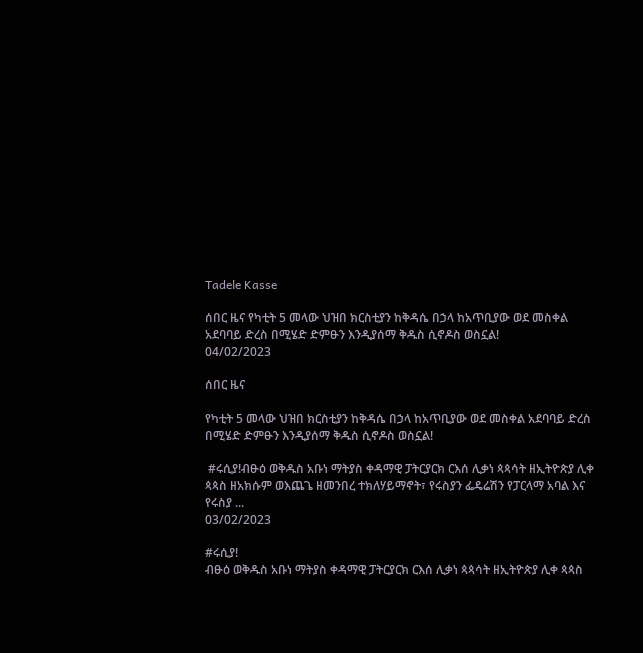Tadele Kasse

ሰበር ዜና የካቲት 5 መላው ህዝበ ክርስቲያን ከቅዳሴ በኃላ ከአጥቢያው ወደ መስቀል አደባባይ ድረስ በሚሄድ ድምፁን እንዲያሰማ ቅዱስ ሲኖዶስ ወስኗል!
04/02/2023

ሰበር ዜና

የካቲት 5 መላው ህዝበ ክርስቲያን ከቅዳሴ በኃላ ከአጥቢያው ወደ መስቀል አደባባይ ድረስ በሚሄድ ድምፁን እንዲያሰማ ቅዱስ ሲኖዶስ ወስኗል!

 #ሩሲያ!ብፁዕ ወቅዱስ አቡነ ማትያስ ቀዳማዊ ፓትርያርክ ርእሰ ሊቃነ ጳጳሳት ዘኢትዮጵያ ሊቀ ጳጳስ ዘአክሱም ወእጨጌ ዘመንበረ ተክለሃይማኖት፣ የሩስያን ፌዴሬሽን የፓርላማ አባል እና የሩስያ ...
03/02/2023

#ሩሲያ!
ብፁዕ ወቅዱስ አቡነ ማትያስ ቀዳማዊ ፓትርያርክ ርእሰ ሊቃነ ጳጳሳት ዘኢትዮጵያ ሊቀ ጳጳስ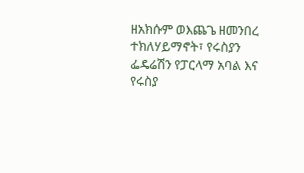ዘአክሱም ወእጨጌ ዘመንበረ ተክለሃይማኖት፣ የሩስያን ፌዴሬሽን የፓርላማ አባል እና የሩስያ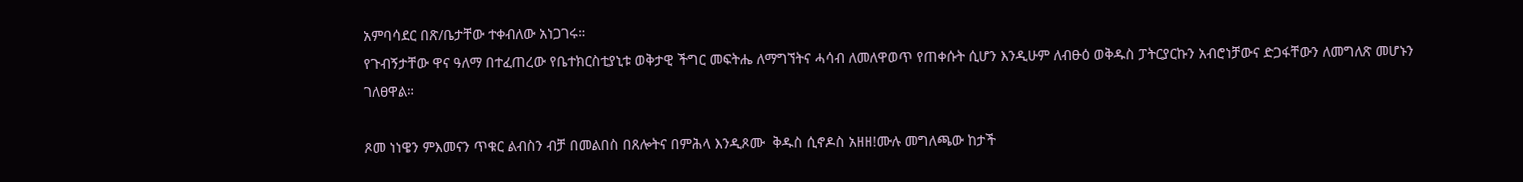አምባሳደር በጽ/ቤታቸው ተቀብለው አነጋገሩ።
የጉብኝታቸው ዋና ዓለማ በተፈጠረው የቤተክርስቲያኒቱ ወቅታዊ ችግር መፍትሔ ለማግኘትና ሓሳብ ለመለዋወጥ የጠቀሱት ሲሆን እንዲሁም ለብፁዕ ወቅዱስ ፓትርያርኩን አብሮነቻውና ድጋፋቸውን ለመግለጽ መሆኑን ገለፀዋል።

ጾመ ነነዌን ምእመናን ጥቁር ልብስን ብቻ በመልበስ በጸሎትና በምሕላ እንዲጾሙ  ቅዱስ ሲኖዶስ አዘዘ!ሙሉ መግለጫው ከታች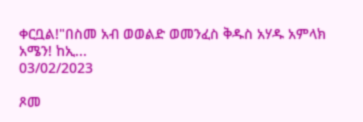ቀርቧል!"በስመ አብ ወወልድ ወመንፈስ ቅዱስ አሃዱ አምላክ አሜን! ከኢ...
03/02/2023

ጾመ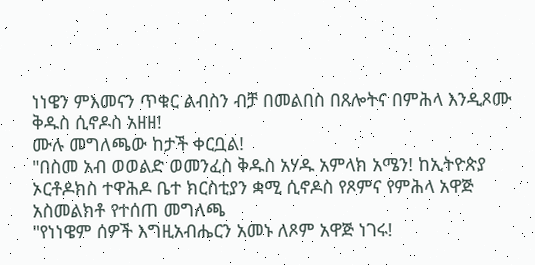ነነዌን ምእመናን ጥቁር ልብስን ብቻ በመልበስ በጸሎትና በምሕላ እንዲጾሙ ቅዱስ ሲኖዶስ አዘዘ!
ሙሉ መግለጫው ከታች ቀርቧል!
"በስመ አብ ወወልድ ወመንፈስ ቅዱስ አሃዱ አምላክ አሜን! ከኢትዮጵያ ኦርቶዶክስ ተዋሕዶ ቤተ ክርስቲያን ቋሚ ሲኖዶስ የጾምና የምሕላ አዋጅ አስመልክቶ የተሰጠ መግለጫ
"የነነዌም ሰዎች እግዚአብሔርን አመኑ ለጾም አዋጅ ነገሩ!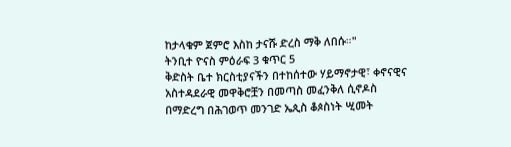ከታላቁም ጀምሮ እስከ ታናሹ ድረስ ማቅ ለበሱ።"
ትንቢተ ዮናስ ምዕራፍ 3 ቁጥር 5
ቅድስት ቤተ ክርስቲያናችን በተከሰተው ሃይማኖታዊ፣ ቀኖናዊና አስተዳደራዊ መዋቅሮቿን በመጣስ መፈንቅለ ሲኖዶስ በማድረግ በሕገወጥ መንገድ ኤጲስ ቆጶስነት ሢመት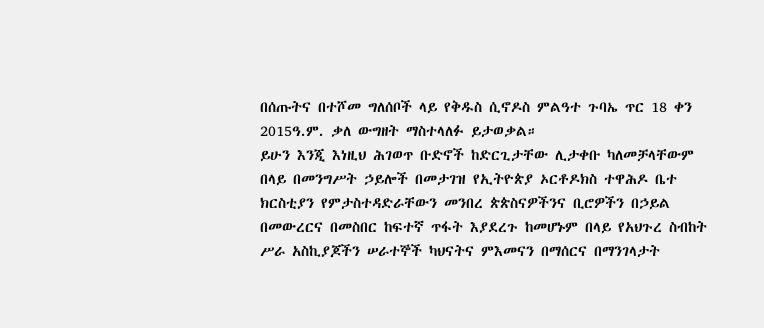በሰጡትና በተሾመ ግለሰቦች ላይ የቅዱስ ሲኖዶስ ምልዓተ ጉባኤ ጥር 18 ቀን 2015ዓ.ም. ቃለ ውግዘት ማስተላለፉ ይታወቃል።
ይሁን እንጂ እነዚህ ሕገወጥ ቡድኖች ከድርጊታቸው ሊታቀቡ ካለመቻላቸውም በላይ በመንግሥት ኃይሎች በመታገዝ የኢትዮጵያ ኦርቶዶክስ ተዋሕዶ ቤተ ክርስቲያን የምታስተዳድራቸውን መንበረ ጵጵስናዎችንና ቢሮዎችን በኃይል በመውረርና በመስበር ከፍተኛ ጥፋት እያደረጉ ከመሆኑም በላይ የአህጉረ ስብከት ሥራ አስኪያጆችን ሠራተኞች ካህናትና ምእመናን በማሰርና በማንገላታት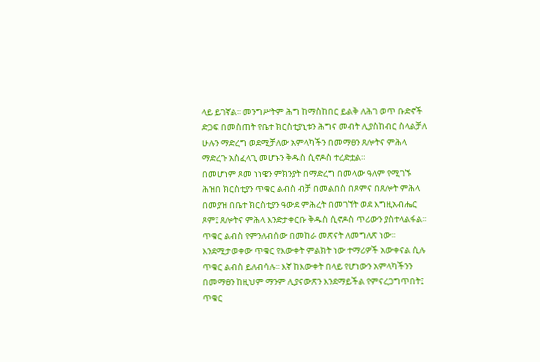ላይ ይገኛል፡፡ መንግሥትም ሕግ ከማስከበር ይልቅ ለሕገ ወጥ ቡድኖች ድጋፍ በመስጠት የቤተ ክርስቲያኒቱን ሕግና መብት ሊያስከብር ስላልቻለ ሁሉን ማድረግ ወደሚቻለው አምላካችን በመማፀን ጸሎትና ምሕላ ማድረጉ አስፈላጊ መሆኑን ቅዱስ ሲኖዶስ ተረድቷል።
በመሆነም ጾመ ነነዌን ምክንያት በማድረግ በመላው ዓለም የሚገኙ ሕዝበ ክርስቲያን ጥቁር ልብስ ብቻ በመልበስ በጾምና በጸሎት ምሕላ በመያዝ በቤተ ክርስቲያን ዓውደ ምሕረት በመገኘት ወደ እግዚአብሔር ጾም፤ ጸሎትና ምሕላ እንድታቀርቡ ቅዱስ ሲኖዶስ ጥሪውን ያስተላልፋል፡፡
ጥቁር ልብስ የምንለብሰው በመከራ መጽናት ለመግለጽ ነው፡፡
እንደሚታወቀው ጥቁር የእውቀት ምልክት ነው ተማሪዎች አውቀናል ሲሉ ጥቁር ልብስ ይለብሳሉ፡፡ እኛ ከእውቀት በላይ የሆነውን አምላካችንን በመማፀን ከዚህም ማንም ሊያናውጽን እንደማይችል የምናረጋግጥበት፤ ጥቁር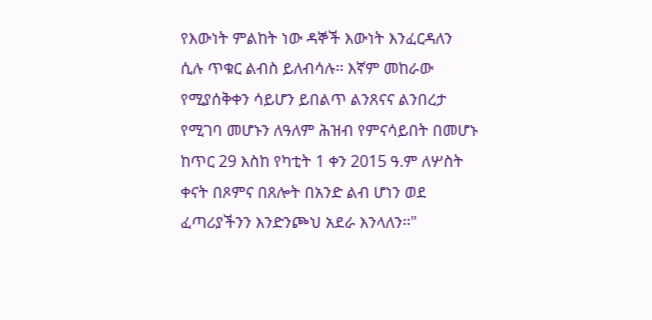የእውነት ምልከት ነው ዳኞች እውነት እንፈርዳለን ሲሉ ጥቁር ልብስ ይለብሳሉ፡፡ እኛም መከራው የሚያሰቅቀን ሳይሆን ይበልጥ ልንጸናና ልንበረታ የሚገባ መሆኑን ለዓለም ሕዝብ የምናሳይበት በመሆኑ ከጥር 29 እስከ የካቲት 1 ቀን 2015 ዓ.ም ለሦስት ቀናት በጾምና በጸሎት በአንድ ልብ ሆነን ወደ ፈጣሪያችንን እንድንጮህ አደራ እንላለን፡፡"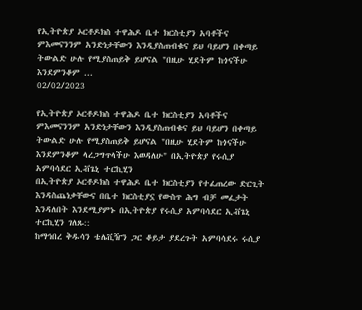የኢትዮጵያ ኦርቶዶክስ ተዋሕዶ ቤተ ክርስቲያን አባቶችና ምእመናንንም አንድነታቸውን እንዲያስጠብቁና ይህ ባይሆን በቀጣይ ትውልድ ሁሉ የሚያስጠይቅ ይሆናል "በዚሁ ሂደትም ከጎናችሁ እንደምንቆም ...
02/02/2023

የኢትዮጵያ ኦርቶዶክስ ተዋሕዶ ቤተ ክርስቲያን አባቶችና ምእመናንንም አንድነታቸውን እንዲያስጠብቁና ይህ ባይሆን በቀጣይ ትውልድ ሁሉ የሚያስጠይቅ ይሆናል "በዚሁ ሂደትም ከጎናችሁ እንደምንቆም ላረጋግጥላችሁ እወዳለሁ" በኢትዮጵያ የሩሲያ አምባሳደር ኢቭጌኒ ተርኪሂን
በኢትዮጵያ ኦርቶዶክስ ተዋሕዶ ቤተ ክርስቲያን የተፈጠረው ድርጊት እንዳስጨነቃቸውና በቤተ ክርስቲያኗ የውስጥ ሕግ ብቻ መፈታት እንዳለበት እንደሚያምኑ በኢትዮጵያ የሩሲያ አምባሳደር ኢቭጌኒ ተርኪሂን ገለጹ::
ከማኅበረ ቅዱሳን ቴሌቪዥን ጋር ቆይታ ያደረጉት አምባሳደሩ ሩሲያ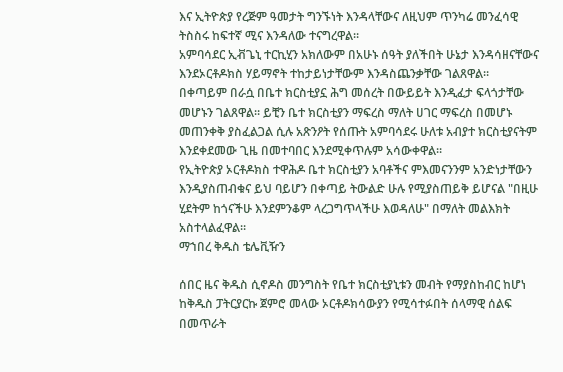እና ኢትዮጵያ የረጅም ዓመታት ግንኙነት እንዳላቸውና ለዚህም ጥንካሬ መንፈሳዊ ትስስሩ ከፍተኛ ሚና እንዳለው ተናግረዋል።
አምባሳደር ኢቭጌኒ ተርኪሂን አክለውም በአሁኑ ሰዓት ያለችበት ሁኔታ እንዳሳዘናቸውና እንደኦርቶዶክስ ሃይማኖት ተከታይነታቸውም እንዳስጨንቃቸው ገልጸዋል።
በቀጣይም በራሷ በቤተ ክርስቲያኗ ሕግ መሰረት በውይይት እንዲፈታ ፍላጎታቸው መሆኑን ገልጸዋል። ይቺን ቤተ ክርስቲያን ማፍረስ ማለት ሀገር ማፍረስ በመሆኑ መጠንቀቅ ያስፈልጋል ሲሉ አጽንዖት የሰጡት አምባሳደሩ ሁለቱ አብያተ ክርስቲያናትም እንደቀደመው ጊዜ በመተባበር እንደሚቀጥሉም አሳውቀዋል።
የኢትዮጵያ ኦርቶዶክስ ተዋሕዶ ቤተ ክርስቲያን አባቶችና ምእመናንንም አንድነታቸውን እንዲያስጠብቁና ይህ ባይሆን በቀጣይ ትውልድ ሁሉ የሚያስጠይቅ ይሆናል "በዚሁ ሂደትም ከጎናችሁ እንደምንቆም ላረጋግጥላችሁ እወዳለሁ" በማለት መልእክት አስተላልፈዋል።
ማኀበረ ቅዱስ ቴሌቪዥን

ሰበር ዜና ቅዱስ ሲኖዶስ መንግስት የቤተ ክርስቲያኒቱን መብት የማያስከብር ከሆነ ከቅዱስ ፓትርያርኩ ጀምሮ መላው ኦርቶዶክሳውያን የሚሳተፉበት ሰላማዊ ሰልፍ በመጥራት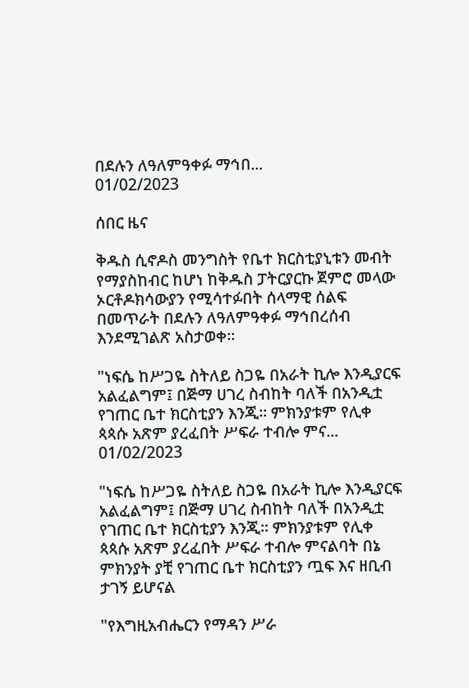በደሉን ለዓለምዓቀፉ ማኅበ...
01/02/2023

ሰበር ዜና

ቅዱስ ሲኖዶስ መንግስት የቤተ ክርስቲያኒቱን መብት የማያስከብር ከሆነ ከቅዱስ ፓትርያርኩ ጀምሮ መላው ኦርቶዶክሳውያን የሚሳተፉበት ሰላማዊ ሰልፍ በመጥራት በደሉን ለዓለምዓቀፉ ማኅበረሰብ እንደሚገልጽ አስታወቀ።

"ነፍሴ ከሥጋዬ ስትለይ ስጋዬ በአራት ኪሎ እንዲያርፍ አልፈልግም፤ በጅማ ሀገረ ስብከት ባለች በአንዲቷ የገጠር ቤተ ክርስቲያን እንጂ። ምክንያቱም የሊቀ ጳጳሱ አጽም ያረፈበት ሥፍራ ተብሎ ምና...
01/02/2023

"ነፍሴ ከሥጋዬ ስትለይ ስጋዬ በአራት ኪሎ እንዲያርፍ አልፈልግም፤ በጅማ ሀገረ ስብከት ባለች በአንዲቷ የገጠር ቤተ ክርስቲያን እንጂ። ምክንያቱም የሊቀ ጳጳሱ አጽም ያረፈበት ሥፍራ ተብሎ ምናልባት በኔ ምክንያት ያቺ የገጠር ቤተ ክርስቲያን ጧፍ እና ዘቢብ ታገኝ ይሆናል

"የእግዚአብሔርን የማዳን ሥራ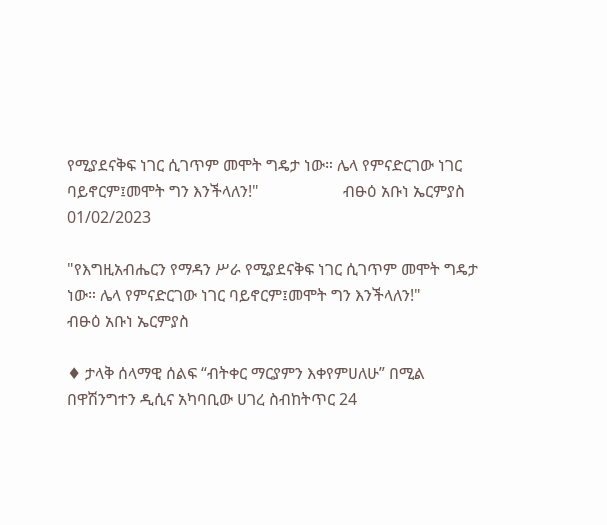የሚያደናቅፍ ነገር ሲገጥም መሞት ግዴታ ነው። ሌላ የምናድርገው ነገር ባይኖርም፤መሞት ግን እንችላለን!"                     ብፁዕ አቡነ ኤርምያስ
01/02/2023

"የእግዚአብሔርን የማዳን ሥራ የሚያደናቅፍ ነገር ሲገጥም መሞት ግዴታ ነው። ሌላ የምናድርገው ነገር ባይኖርም፤መሞት ግን እንችላለን!"
ብፁዕ አቡነ ኤርምያስ

♦ ታላቅ ሰላማዊ ሰልፍ “ብትቀር ማርያምን እቀየምሀለሁ” በሚል በዋሽንግተን ዲሲና አካባቢው ሀገረ ስብከትጥር 24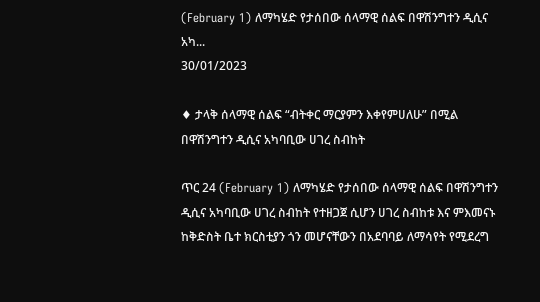(February 1) ለማካሄድ የታሰበው ሰላማዊ ሰልፍ በዋሽንግተን ዲሲና አካ...
30/01/2023

♦ ታላቅ ሰላማዊ ሰልፍ “ብትቀር ማርያምን እቀየምሀለሁ” በሚል በዋሽንግተን ዲሲና አካባቢው ሀገረ ስብከት

ጥር 24 (February 1) ለማካሄድ የታሰበው ሰላማዊ ሰልፍ በዋሽንግተን ዲሲና አካባቢው ሀገረ ስብከት የተዘጋጀ ሲሆን ሀገረ ስብከቱ እና ምእመናኑ ከቅድስት ቤተ ክርስቲያን ጎን መሆናቸውን በአደባባይ ለማሳየት የሚደረግ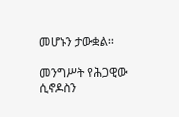መሆኑን ታውቋል፡፡

መንግሥት የሕጋዊው ሲኖዶስን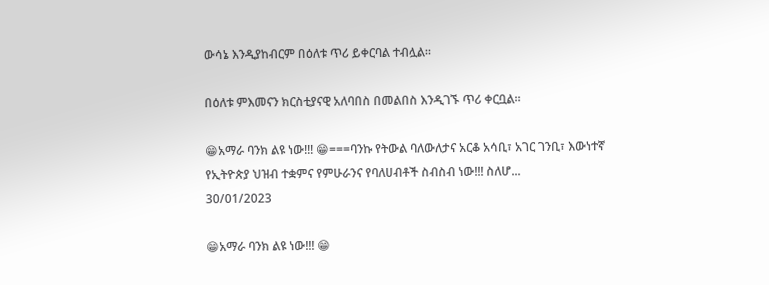ውሳኔ እንዲያከብርም በዕለቱ ጥሪ ይቀርባል ተብሏል።

በዕለቱ ምእመናን ክርስቲያናዊ አለባበስ በመልበስ እንዲገኙ ጥሪ ቀርቧል።

😁አማራ ባንክ ልዩ ነው!!! 😁===ባንኩ የትውል ባለውለታና አርቆ አሳቢ፣ አገር ገንቢ፣ እውነተኛ የኢትዮጵያ ህዝብ ተቋምና የምሁራንና የባለሀብቶች ስብስብ ነው!!! ስለሆ...
30/01/2023

😁አማራ ባንክ ልዩ ነው!!! 😁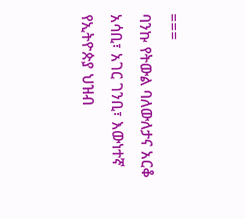===
ባንኩ የትውል ባለውለታና አርቆ አሳቢ፣ አገር ገንቢ፣ እውነተኛ የኢትዮጵያ ህዝብ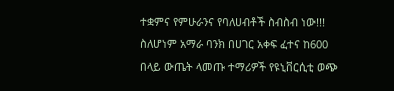ተቋምና የምሁራንና የባለሀብቶች ስብስብ ነው!!! ስለሆነም አማራ ባንክ በሀገር አቀፍ ፈተና ከ600 በላይ ውጤት ላመጡ ተማሪዎች የዩኒቨርሲቲ ወጭ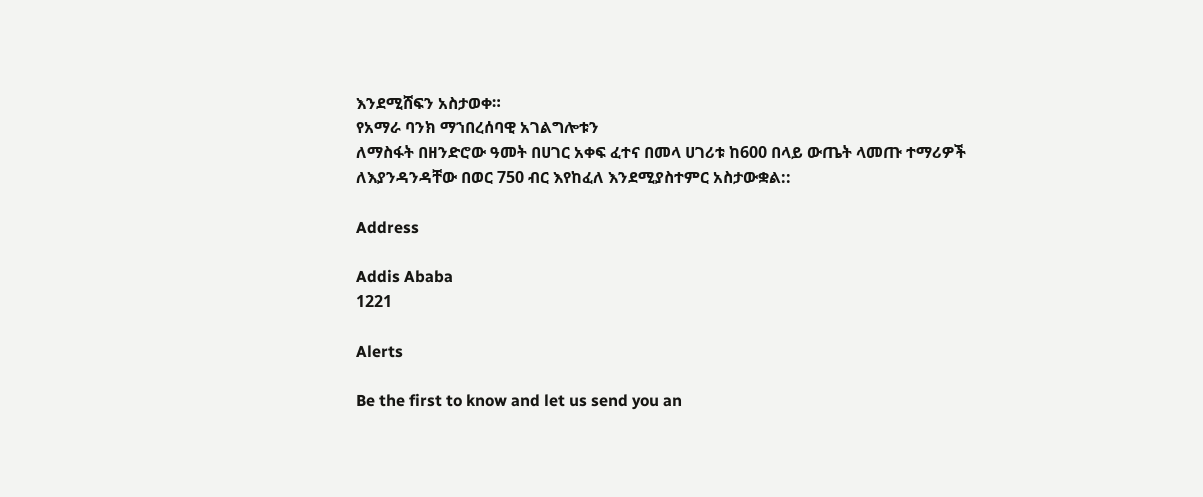እንደሚሸፍን አስታወቀ።
የአማራ ባንክ ማኀበረሰባዊ አገልግሎቱን
ለማስፋት በዘንድሮው ዓመት በሀገር አቀፍ ፈተና በመላ ሀገሪቱ ከ600 በላይ ውጤት ላመጡ ተማሪዎች ለእያንዳንዳቸው በወር 750 ብር እየከፈለ እንደሚያስተምር አስታውቋል::

Address

Addis Ababa
1221

Alerts

Be the first to know and let us send you an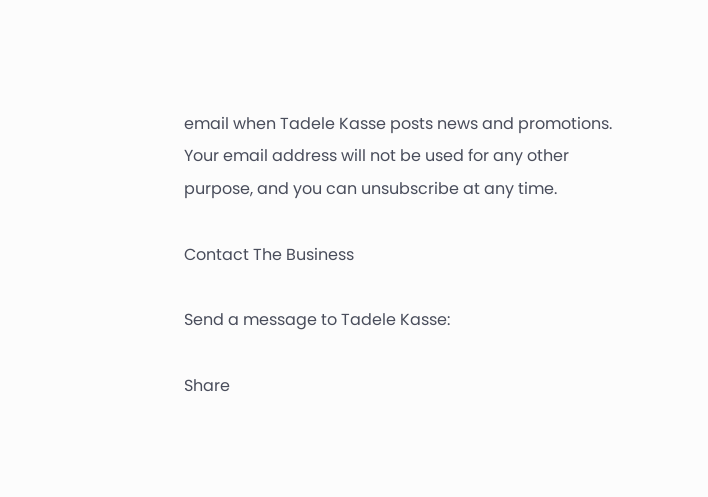email when Tadele Kasse posts news and promotions. Your email address will not be used for any other purpose, and you can unsubscribe at any time.

Contact The Business

Send a message to Tadele Kasse:

Share